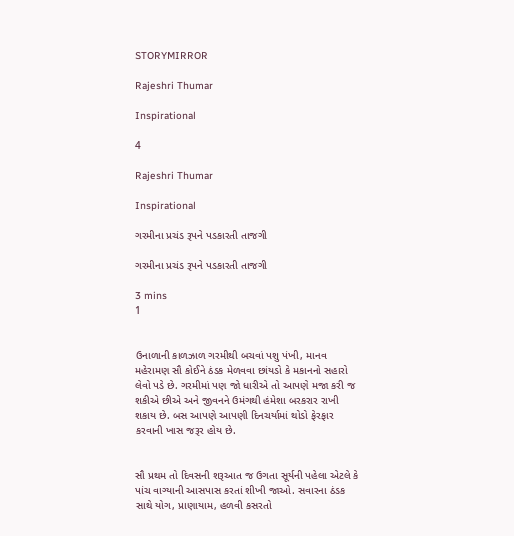STORYMIRROR

Rajeshri Thumar

Inspirational

4

Rajeshri Thumar

Inspirational

ગરમીના પ્રચંડ રૂપને પડકારતી તાજગી

ગરમીના પ્રચંડ રૂપને પડકારતી તાજગી

3 mins
1


ઉનાળાની કાળઝાળ ગરમીથી બચવાં પશુ પંખી, માનવ મહેરામણ સૌ કોઈને ઠંડક મેળવવા છાંયડો કે મકાનનો સહારો લેવો પડે છે. ગરમીમાં પણ જો ધારીએ તો આપણે મજા કરી જ શકીએ છીએ અને જીવનને ઉમંગથી હંમેશા બરકરાર રાખી શકાય છે. બસ આપણે આપણી દિનચર્યામાં થોડો ફેરફાર કરવાની ખાસ જરૂર હોય છે.


સૌ પ્રથમ તો દિવસની શરૂઆત જ ઉગતા સૂર્યની પહેલા એટલે કે પાંચ વાગ્યાની આસપાસ કરતાં શીખી જાઓ. સવારના ઠંડક સાથે યોગ, પ્રાણાયામ, હળવી કસરતો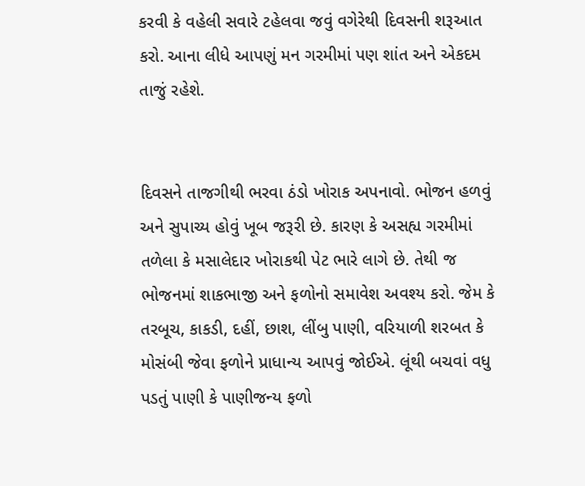કરવી કે વહેલી સવારે ટહેલવા જવું વગેરેથી દિવસની શરૂઆત કરો. આના લીધે આપણું મન ગરમીમાં પણ શાંત અને એકદમ તાજું રહેશે.


દિવસને તાજગીથી ભરવા ઠંડો ખોરાક અપનાવો. ભોજન હળવું અને સુપાચ્ય હોવું ખૂબ જરૂરી છે. કારણ કે અસહ્ય ગરમીમાં તળેલા કે મસાલેદાર ખોરાકથી પેટ ભારે લાગે છે. તેથી જ ભોજનમાં શાકભાજી અને ફળોનો સમાવેશ અવશ્ય કરો. જેમ કે તરબૂચ, કાકડી, દહીં, છાશ, લીંબુ પાણી, વરિયાળી શરબત કે મોસંબી જેવા ફળોને પ્રાધાન્ય આપવું જોઈએ. લૂંથી બચવાં વધુ પડતું પાણી કે પાણીજન્ય ફળો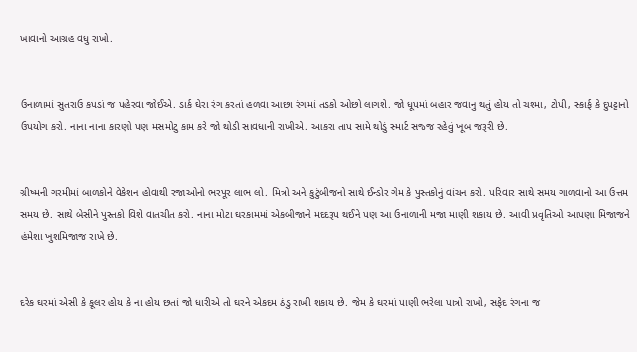ખાવાનો આગ્રહ વધુ રાખો.


ઉનાળામાં સુતરાઉ કપડાં જ પહેરવા જોઈએ. ડાર્ક ઘેરા રંગ કરતાં હળવા આછા રંગમાં તડકો ઓછો લાગશે. જો ધૂપમાં બહાર જવાનુ થતું હોય તો ચશ્મા, ટોપી, સ્કાર્ફ કે દુપટ્ટાનો ઉપયોગ કરો. નાના નાના કારણો પણ મસમોટુ કામ કરે જો થોડી સાવધાની રાખીએ. આકરા તાપ સામે થોડું સ્માર્ટ સજ્જ રહેવું ખૂબ જરૂરી છે.


ગ્રીષ્મની ગરમીમાં બાળકોને વેકેશન હોવાથી રજાઓનો ભરપૂર લાભ લો. મિત્રો અને કુટુંબીજનો સાથે ઈન્ડોર ગેમ કે પુસ્તકોનું વાંચન કરો. પરિવાર સાથે સમય ગાળવાનો આ ઉત્તમ સમય છે. સાથે બેસીને પુસ્તકો વિશે વાતચીત કરો. નાના મોટા ઘરકામમાં એકબીજાને મદદરૂપ થઈને પણ આ ઉનાળાની મજા માણી શકાય છે. આવી પ્રવૃતિઓ આપણા મિજાજને હંમેશા ખુશમિજાજ રાખે છે.


દરેક ઘરમાં એસી કે કૂલર હોય કે ના હોય છતાં જો ધારીએ તો ઘરને એકદમ ઠંડુ રાખી શકાય છે. જેમ કે ઘરમાં પાણી ભરેલા પાત્રો રાખો, સફેદ રંગના જ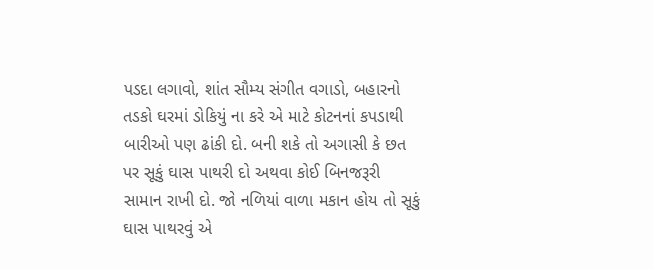પડદા લગાવો, શાંત સૌમ્ય સંગીત વગાડો, બહારનો તડકો ઘરમાં ડોકિયું ના કરે એ માટે કોટનનાં કપડાથી બારીઓ પણ ઢાંકી દો. બની શકે તો અગાસી કે છત પર સૂકું ઘાસ પાથરી દો અથવા કોઈ બિનજરૂરી સામાન રાખી દો. જો નળિયાં વાળા મકાન હોય તો સૂકું ઘાસ પાથરવું એ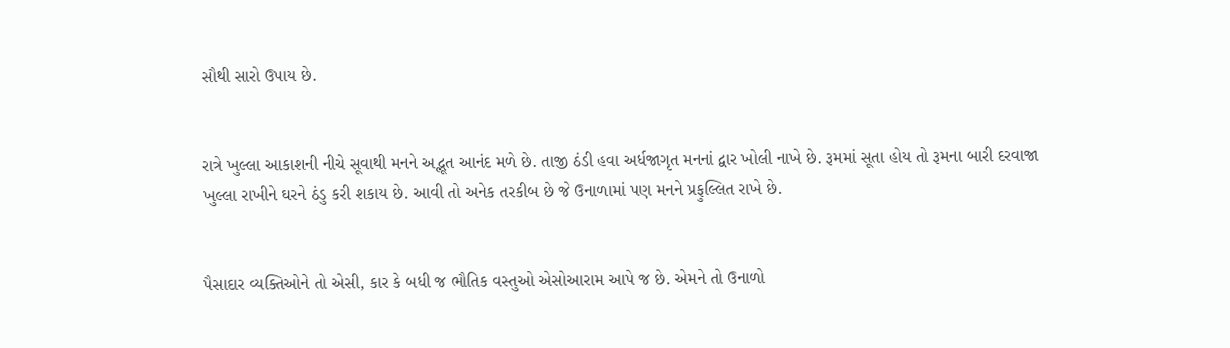સૌથી સારો ઉપાય છે.


રાત્રે ખુલ્લા આકાશની નીચે સૂવાથી મનને અદ્ભૂત આનંદ મળે છે. તાજી ઠંડી હવા અર્ધજાગૃત મનનાં દ્વાર ખોલી નાખે છે. રૂમમાં સૂતા હોય તો રૂમના બારી દરવાજા ખુલ્લા રાખીને ઘરને ઠંડુ કરી શકાય છે. આવી તો અનેક તરકીબ છે જે ઉનાળામાં પણ મનને પ્રફુલ્લિત રાખે છે.


પૈસાદાર વ્યક્તિઓને તો એસી, કાર કે બધી જ ભૌતિક વસ્તુઓ એસોઆરામ આપે જ છે. એમને તો ઉનાળો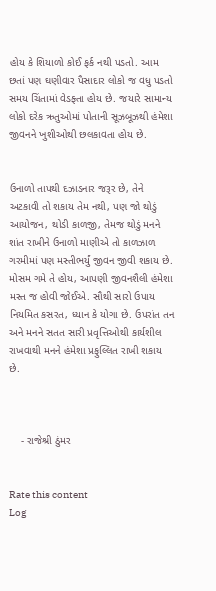હોય કે શિયાળો કોઈ ફર્ક નથી પડતો. આમ છતાં પણ ઘણીવાર પૈસાદાર લોકો જ વધુ પડતો સમય ચિંતામાં વેડફ્તા હોય છે. જયારે સામાન્ય લોકો દરેક ઋતુઓમાં પોતાની સૂઝબૂઝથી હંમેશા જીવનને ખુશીઓથી છલકાવતા હોય છે.


ઉનાળો તાપથી દઝાડનાર જરૂર છે, તેને અટકાવી તો શકાય તેમ નથી, પણ જો થોડું આયોજન, થોડી કાળજી, તેમજ થોડું મનને શાંત રાખીને ઉનાળો માણીએ તો કાળઝાળ ગરમીમાં પણ મસ્તીભર્યું જીવન જીવી શકાય છે. મોસમ ગમે તે હોય, આપણી જીવનશૈલી હંમેશા મસ્ત જ હોવી જોઈએ. સૌથી સારો ઉપાય નિયમિત કસરત, ધ્યાન કે યોગા છે. ઉપરાંત તન અને મનને સતત સારી પ્રવૃત્તિઓથી કાર્યશીલ રાખવાથી મનને હંમેશા પ્રફુલ્લિત રાખી શકાય છે.



    - રાજેશ્રી ઠુંમર


Rate this content
Log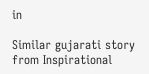in

Similar gujarati story from Inspirational